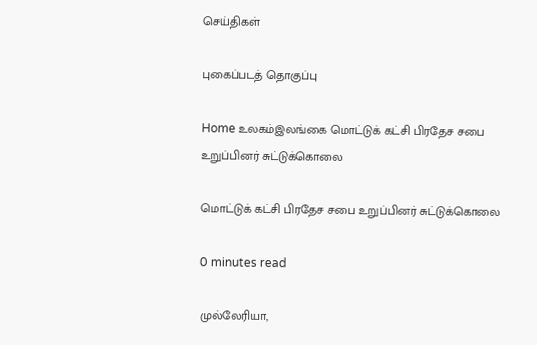செய்திகள்

புகைப்படத் தொகுப்பு

Home உலகம்இலங்கை மொட்டுக் கட்சி பிரதேச சபை உறுப்பினர் சுட்டுக்கொலை

மொட்டுக் கட்சி பிரதேச சபை உறுப்பினர் சுட்டுக்கொலை

0 minutes read

முல்லேரியா,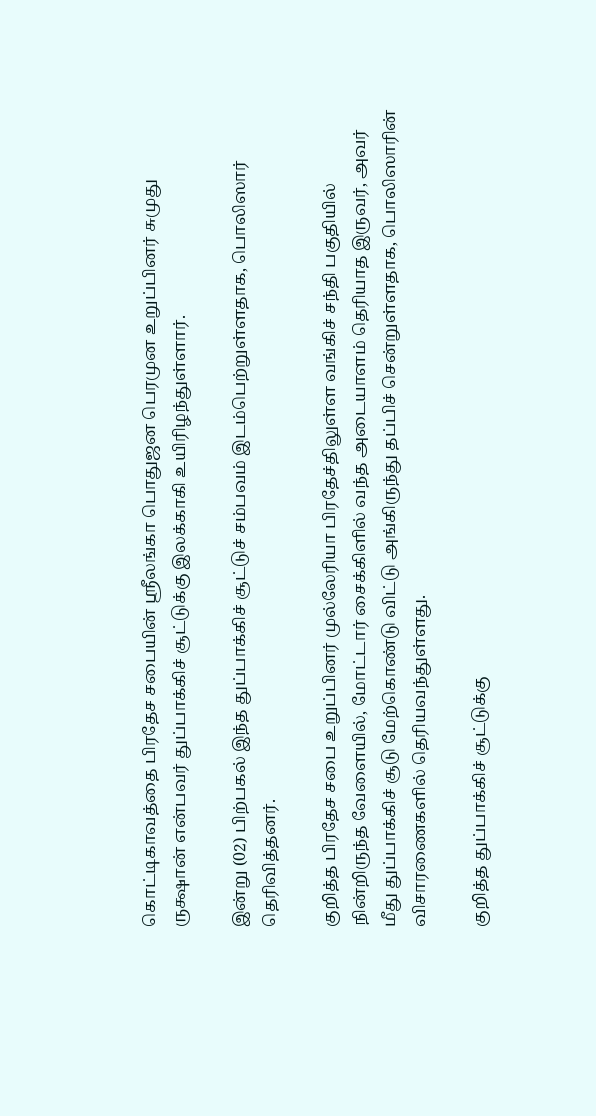கொட்டிகாவத்தை பிரதேச சபையின் ஸ்ரீலங்கா பொதுஜன பெரமுன உறுப்பினர் சுமுது ருக்ஷான் என்பவர் துப்பாக்கிச் சூட்டுக்கு இலக்காகி உயிரிழந்துள்ளார்.

இன்று (02) பிற்பகல் இந்த துப்பாக்கிச் சூட்டுச் சம்பவம் இடம்பெற்றுள்ளதாக, பொலிஸார் தெரிவித்தனர்.

குறித்த பிரதேச சபை உறுப்பினர் முல்லேரியா பிரதேச்திலுள்ள வங்கிச் சந்தி பகுதியில் நின்றிருந்த வேளையில், மோட்டார் சைக்கிளில் வந்த அடையாளம் தெரியாத இருவர், அவர் மீது துப்பாக்கிச் சூடு மேற்கொண்டு விட்டு அங்கிருந்து தப்பிச் சென்றுள்ளதாக, பொலிஸாரின் விசாரணைகளில் தெரியவந்துள்ளது.

குறித்த துப்பாக்கிச் சூட்டுக்கு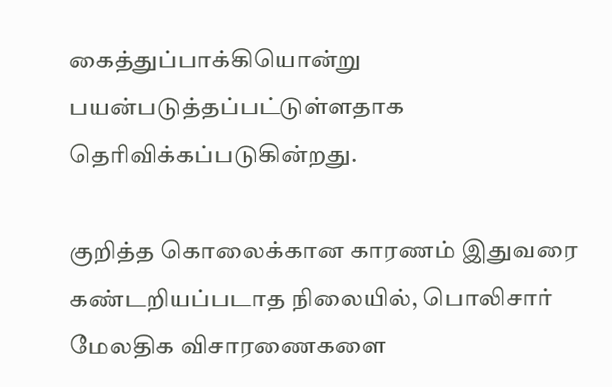கைத்துப்பாக்கியொன்று பயன்படுத்தப்பட்டுள்ளதாக தெரிவிக்கப்படுகின்றது.

குறித்த கொலைக்கான காரணம் இதுவரை கண்டறியப்படாத நிலையில், பொலிசார் மேலதிக விசாரணைகளை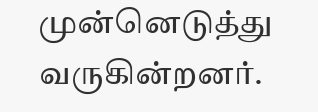முன்னெடுத்து வருகின்றனர்.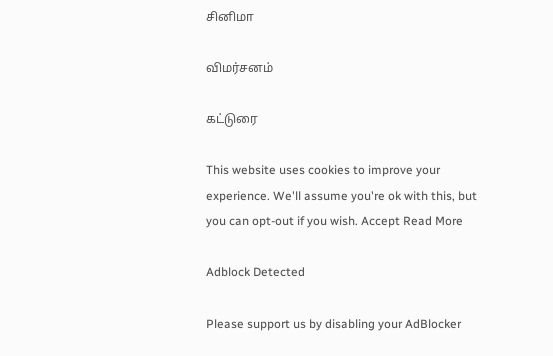சினிமா

விமர்சனம்

கட்டுரை

This website uses cookies to improve your experience. We'll assume you're ok with this, but you can opt-out if you wish. Accept Read More

Adblock Detected

Please support us by disabling your AdBlocker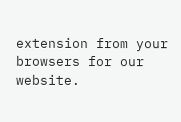extension from your browsers for our website.